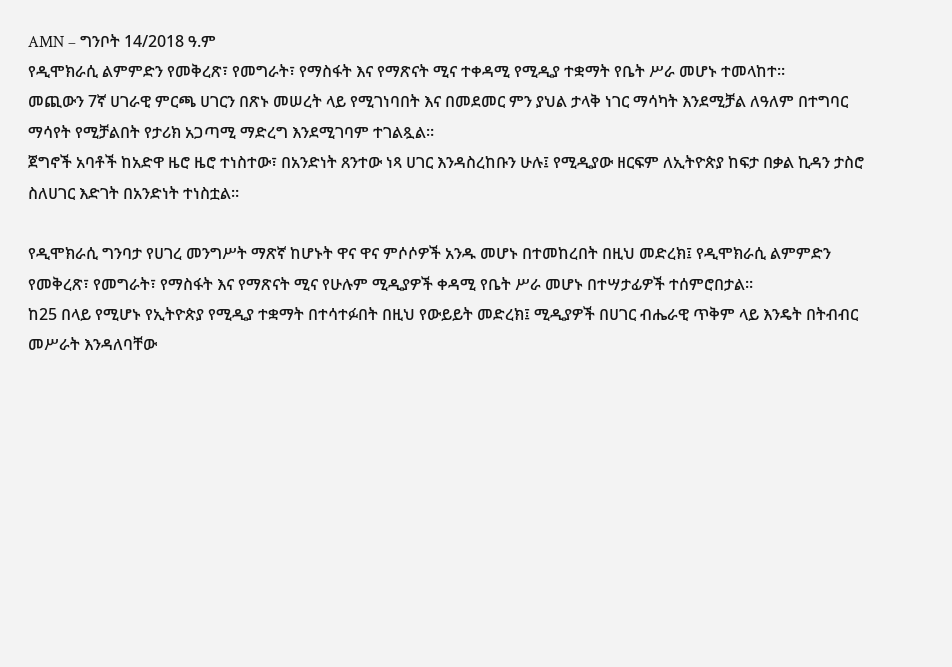AMN – ግንቦት 14/2018 ዓ.ም
የዲሞክራሲ ልምምድን የመቅረጽ፣ የመግራት፣ የማስፋት እና የማጽናት ሚና ተቀዳሚ የሚዲያ ተቋማት የቤት ሥራ መሆኑ ተመላከተ።
መጪውን 7ኛ ሀገራዊ ምርጫ ሀገርን በጽኑ መሠረት ላይ የሚገነባበት እና በመደመር ምን ያህል ታላቅ ነገር ማሳካት እንደሚቻል ለዓለም በተግባር ማሳየት የሚቻልበት የታሪክ አጋጣሚ ማድረግ እንደሚገባም ተገልጿል።
ጀግኖች አባቶች ከአድዋ ዜሮ ዜሮ ተነስተው፣ በአንድነት ጸንተው ነጻ ሀገር እንዳስረከቡን ሁሉ፤ የሚዲያው ዘርፍም ለኢትዮጵያ ከፍታ በቃል ኪዳን ታስሮ ስለሀገር እድገት በአንድነት ተነስቷል።

የዲሞክራሲ ግንባታ የሀገረ መንግሥት ማጽኛ ከሆኑት ዋና ዋና ምሶሶዎች አንዱ መሆኑ በተመከረበት በዚህ መድረክ፤ የዲሞክራሲ ልምምድን የመቅረጽ፣ የመግራት፣ የማስፋት እና የማጽናት ሚና የሁሉም ሚዲያዎች ቀዳሚ የቤት ሥራ መሆኑ በተሣታፊዎች ተሰምሮበታል።
ከ25 በላይ የሚሆኑ የኢትዮጵያ የሚዲያ ተቋማት በተሳተፉበት በዚህ የውይይት መድረክ፤ ሚዲያዎች በሀገር ብሔራዊ ጥቅም ላይ እንዴት በትብብር መሥራት እንዳለባቸው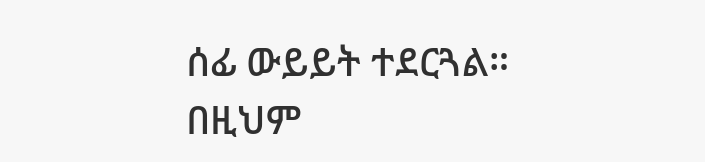ሰፊ ውይይት ተደርጓል።
በዚህም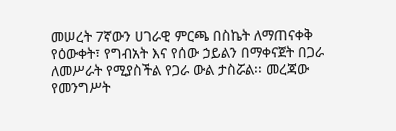መሠረት 7ኛውን ሀገራዊ ምርጫ በስኬት ለማጠናቀቅ የዕውቀት፣ የግብአት እና የሰው ኃይልን በማቀናጀት በጋራ ለመሥራት የሚያስችል የጋራ ውል ታስሯል፡፡ መረጃው የመንግሥት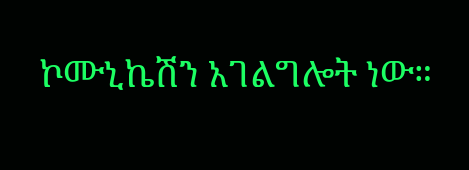ኮሙኒኬሽን አገልግሎት ነው።